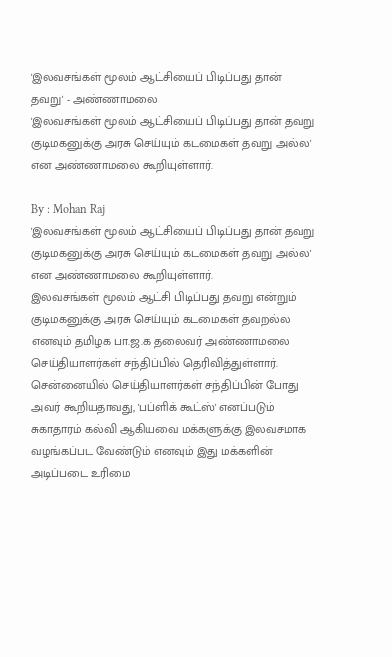'இலவசங்கள் மூலம் ஆட்சியைப் பிடிப்பது தான் தவறு' - அண்ணாமலை
'இலவசங்கள் மூலம் ஆட்சியைப் பிடிப்பது தான் தவறு குடிமகனுக்கு அரசு செய்யும் கடமைகள் தவறு அல்ல' என அண்ணாமலை கூறியுள்ளார்.

By : Mohan Raj
'இலவசங்கள் மூலம் ஆட்சியைப் பிடிப்பது தான் தவறு குடிமகனுக்கு அரசு செய்யும் கடமைகள் தவறு அல்ல' என அண்ணாமலை கூறியுள்ளார்.
இலவசங்கள் மூலம் ஆட்சி பிடிப்பது தவறு என்றும் குடிமகனுக்கு அரசு செய்யும் கடமைகள் தவறல்ல எனவும் தமிழக பா.ஜ.க தலைவர் அண்ணாமலை செய்தியாளர்கள் சந்திப்பில் தெரிவித்துள்ளார்.
சென்னையில் செய்தியாளர்கள் சந்திப்பின் போது அவர் கூறியதாவது, 'பப்ளிக் கூட்ஸ்' எனப்படும் சுகாதாரம் கல்வி ஆகியவை மக்களுக்கு இலவசமாக வழங்கப்பட வேண்டும் எனவும் இது மக்களின் அடிப்படை உரிமை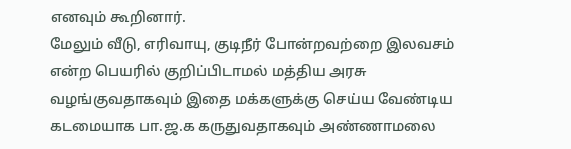எனவும் கூறினார்.
மேலும் வீடு, எரிவாயு, குடிநீர் போன்றவற்றை இலவசம் என்ற பெயரில் குறிப்பிடாமல் மத்திய அரசு வழங்குவதாகவும் இதை மக்களுக்கு செய்ய வேண்டிய கடமையாக பா.ஜ.க கருதுவதாகவும் அண்ணாமலை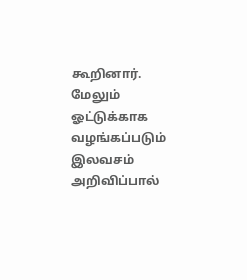கூறினார்.
மேலும் ஓட்டுக்காக வழங்கப்படும் இலவசம் அறிவிப்பால்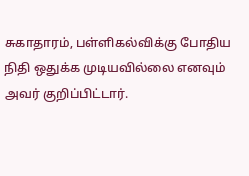சுகாதாரம், பள்ளிகல்விக்கு போதிய நிதி ஒதுக்க முடியவில்லை எனவும் அவர் குறிப்பிட்டார்.